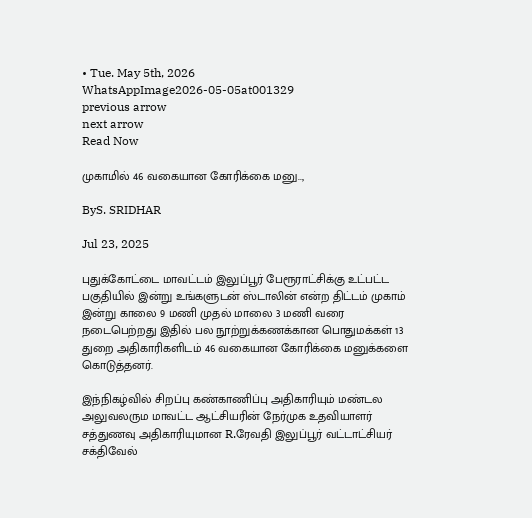• Tue. May 5th, 2026
WhatsAppImage2026-05-05at001329
previous arrow
next arrow
Read Now

முகாமில் 46 வகையான கோரிக்கை மனு..,

ByS. SRIDHAR

Jul 23, 2025

புதுக்கோட்டை மாவட்டம் இலுப்பூர் பேரூராட்சிக்கு உட்பட்ட பகுதியில் இன்று உங்களுடன் ஸ்டாலின் என்ற திட்டம் முகாம் இன்று காலை 9 மணி முதல் மாலை 3 மணி வரை நடைபெற்றது இதில் பல நூற்றுக்கணக்கான பொதுமக்கள் 13 துறை அதிகாரிகளிடம் 46 வகையான கோரிக்கை மனுக்களை கொடுத்தனர்.

இந்நிகழ்வில் சிறப்பு கண்காணிப்பு அதிகாரியும் மண்டல அலுவலரும மாவட்ட ஆட்சியரின் நேர்முக உதவியாளர் சத்துணவு அதிகாரியுமான R.ரேவதி இலுப்பூர் வட்டாட்சியர் சக்திவேல்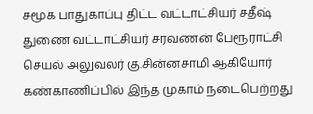சமூக பாதுகாப்பு திட்ட வட்டாட்சியர் சதீஷ் துணை வட்டாட்சியர் சரவணன் பேரூராட்சி செயல் அலுவலர் கு.சின்னசாமி ஆகியோர் கண்காணிப்பில் இந்த முகாம் நடைபெற்றது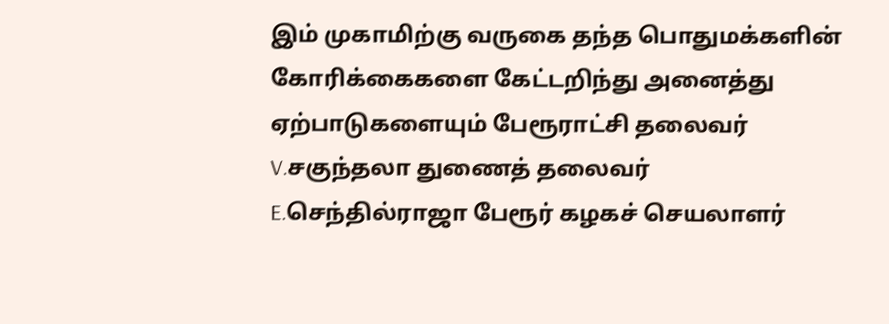இம் முகாமிற்கு வருகை தந்த பொதுமக்களின் கோரிக்கைகளை கேட்டறிந்து அனைத்து ஏற்பாடுகளையும் பேரூராட்சி தலைவர் V.சகுந்தலா துணைத் தலைவர் E.செந்தில்ராஜா பேரூர் கழகச் செயலாளர்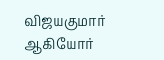விஜயகுமார் ஆகியோர்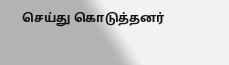செய்து கொடுத்தனர்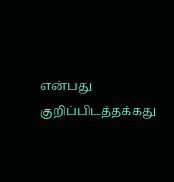என்பது குறிப்பிடத்தக்கது